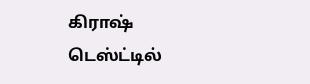கிராஷ் டெஸ்ட்டில்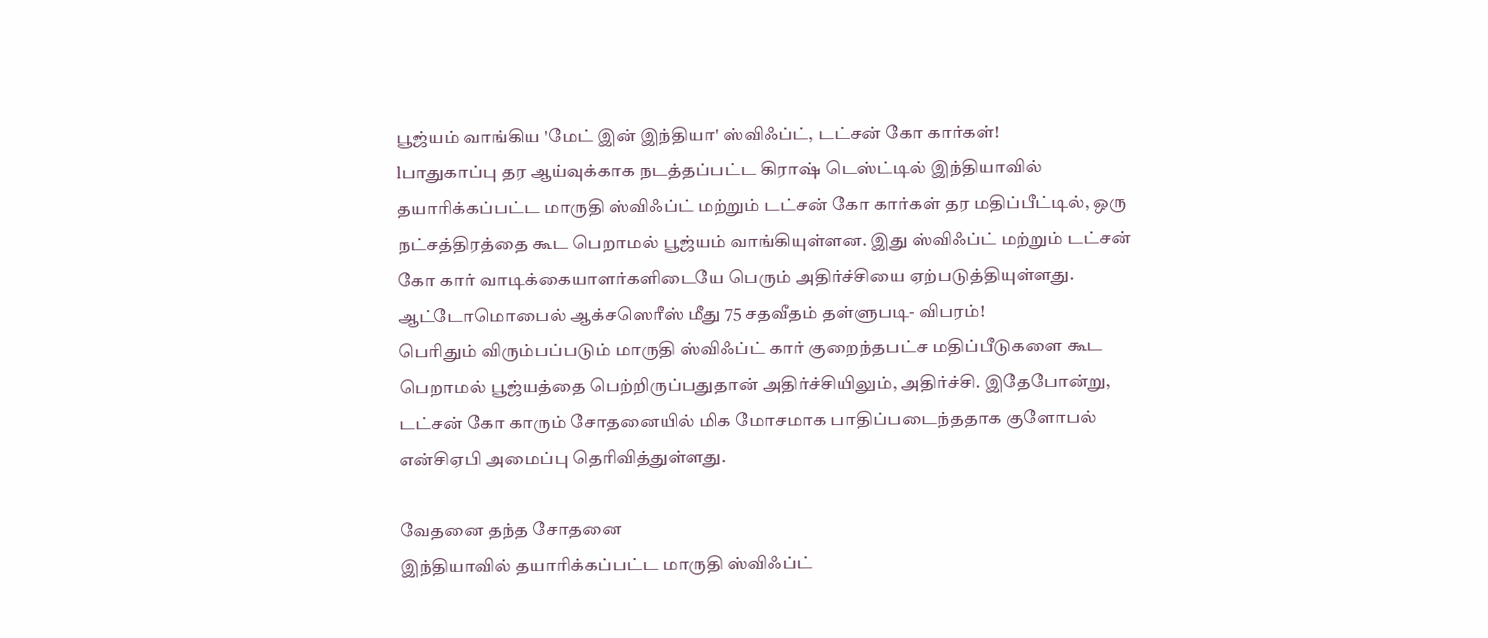பூஜ்யம் வாங்கிய 'மேட் இன் இந்தியா' ஸ்விஃப்ட், டட்சன் கோ கார்கள்!
lபாதுகாப்பு தர ஆய்வுக்காக நடத்தப்பட்ட கிராஷ் டெஸ்ட்டில் இந்தியாவில் தயாரிக்கப்பட்ட மாருதி ஸ்விஃப்ட் மற்றும் டட்சன் கோ கார்கள் தர மதிப்பீட்டில், ஒரு நட்சத்திரத்தை கூட பெறாமல் பூஜ்யம் வாங்கியுள்ளன. இது ஸ்விஃப்ட் மற்றும் டட்சன் கோ கார் வாடிக்கையாளர்களிடையே பெரும் அதிர்ச்சியை ஏற்படுத்தியுள்ளது.
ஆட்டோமொபைல் ஆக்சஸெரீஸ் மீது 75 சதவீதம் தள்ளுபடி- விபரம்!
பெரிதும் விரும்பப்படும் மாருதி ஸ்விஃப்ட் கார் குறைந்தபட்ச மதிப்பீடுகளை கூட பெறாமல் பூஜ்யத்தை பெற்றிருப்பதுதான் அதிர்ச்சியிலும், அதிர்ச்சி. இதேபோன்று, டட்சன் கோ காரும் சோதனையில் மிக மோசமாக பாதிப்படைந்ததாக குளோபல் என்சிஏபி அமைப்பு தெரிவித்துள்ளது.

வேதனை தந்த சோதனை
இந்தியாவில் தயாரிக்கப்பட்ட மாருதி ஸ்விஃப்ட்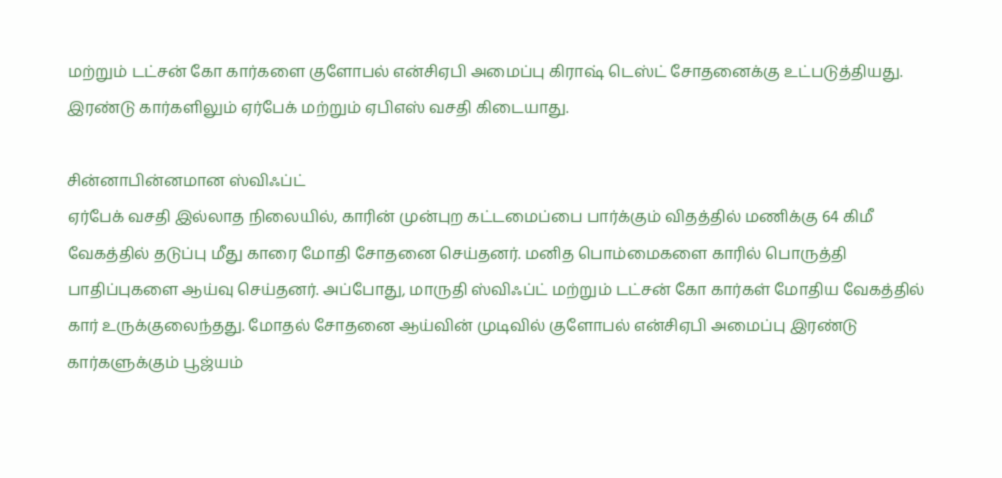மற்றும் டட்சன் கோ கார்களை குளோபல் என்சிஏபி அமைப்பு கிராஷ் டெஸ்ட் சோதனைக்கு உட்படுத்தியது. இரண்டு கார்களிலும் ஏர்பேக் மற்றும் ஏபிஎஸ் வசதி கிடையாது.

சின்னாபின்னமான ஸ்விஃப்ட்
ஏர்பேக் வசதி இல்லாத நிலையில், காரின் முன்புற கட்டமைப்பை பார்க்கும் விதத்தில் மணிக்கு 64 கிமீ வேகத்தில் தடுப்பு மீது காரை மோதி சோதனை செய்தனர். மனித பொம்மைகளை காரில் பொருத்தி பாதிப்புகளை ஆய்வு செய்தனர். அப்போது, மாருதி ஸ்விஃப்ட் மற்றும் டட்சன் கோ கார்கள் மோதிய வேகத்தில் கார் உருக்குலைந்தது. மோதல் சோதனை ஆய்வின் முடிவில் குளோபல் என்சிஏபி அமைப்பு இரண்டு கார்களுக்கும் பூஜ்யம்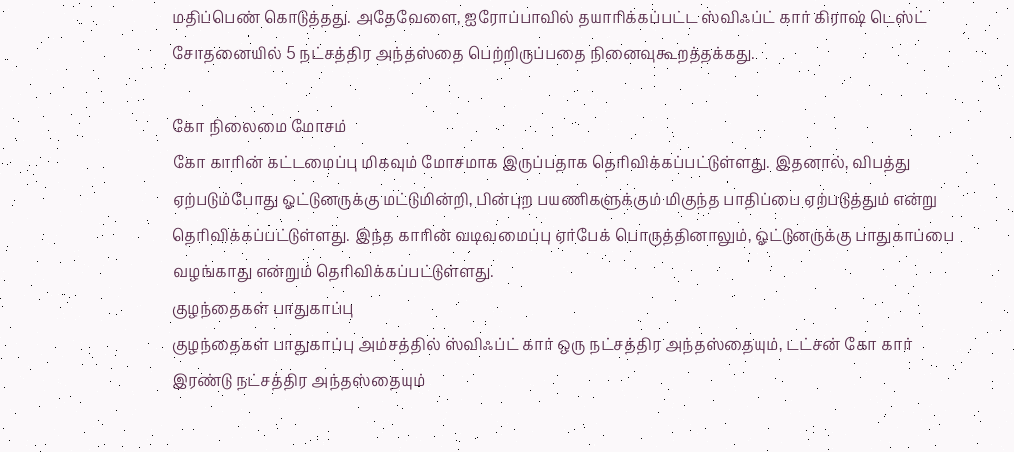மதிப்பெண் கொடுத்தது. அதேவேளை, ஐரோப்பாவில் தயாரிக்கப்பட்ட ஸ்விஃப்ட் கார் கிராஷ் டெஸ்ட் சோதனையில் 5 நட்சத்திர அந்தஸ்தை பெற்றிருப்பதை நினைவுகூறத்தக்கது.

கோ நிலைமை மோசம்
கோ காரின் கட்டமைப்பு மிகவும் மோசமாக இருப்பதாக தெரிவிக்கப்பட்டுள்ளது. இதனால், விபத்து ஏற்படும்போது ஓட்டுனருக்கு மட்டுமின்றி, பின்புற பயணிகளுக்கும் மிகுந்த பாதிப்பை ஏற்படுத்தும் என்று தெரிவிக்கப்பட்டுள்ளது. இந்த காரின் வடிவமைப்பு ஏர்பேக் பொருத்தினாலும், ஓட்டுனருக்கு பாதுகாப்பை வழங்காது என்றும் தெரிவிக்கப்பட்டுள்ளது.
குழந்தைகள் பாதுகாப்பு
குழந்தைகள் பாதுகாப்பு அம்சத்தில் ஸ்விஃப்ட் கார் ஒரு நட்சத்திர அந்தஸ்தையும், டட்சன் கோ கார் இரண்டு நட்சத்திர அந்தஸ்தையும்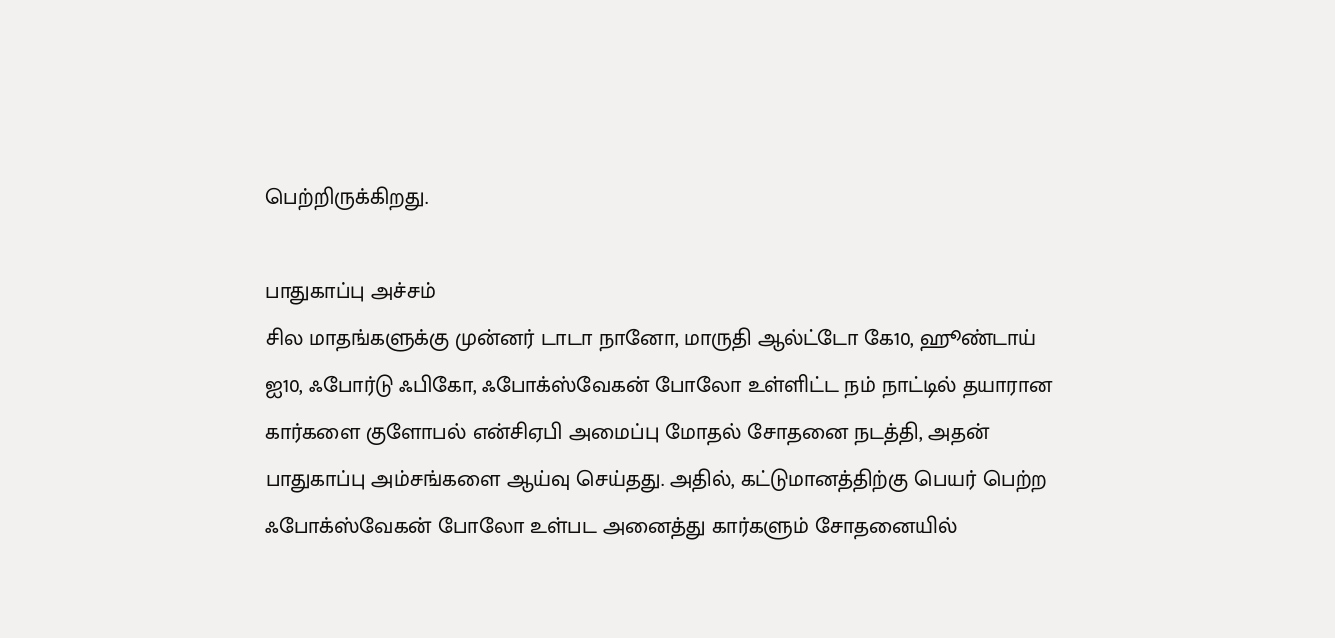பெற்றிருக்கிறது.

பாதுகாப்பு அச்சம்
சில மாதங்களுக்கு முன்னர் டாடா நானோ, மாருதி ஆல்ட்டோ கே10, ஹூண்டாய் ஐ10, ஃபோர்டு ஃபிகோ, ஃபோக்ஸ்வேகன் போலோ உள்ளிட்ட நம் நாட்டில் தயாரான கார்களை குளோபல் என்சிஏபி அமைப்பு மோதல் சோதனை நடத்தி, அதன் பாதுகாப்பு அம்சங்களை ஆய்வு செய்தது. அதில், கட்டுமானத்திற்கு பெயர் பெற்ற ஃபோக்ஸ்வேகன் போலோ உள்பட அனைத்து கார்களும் சோதனையில்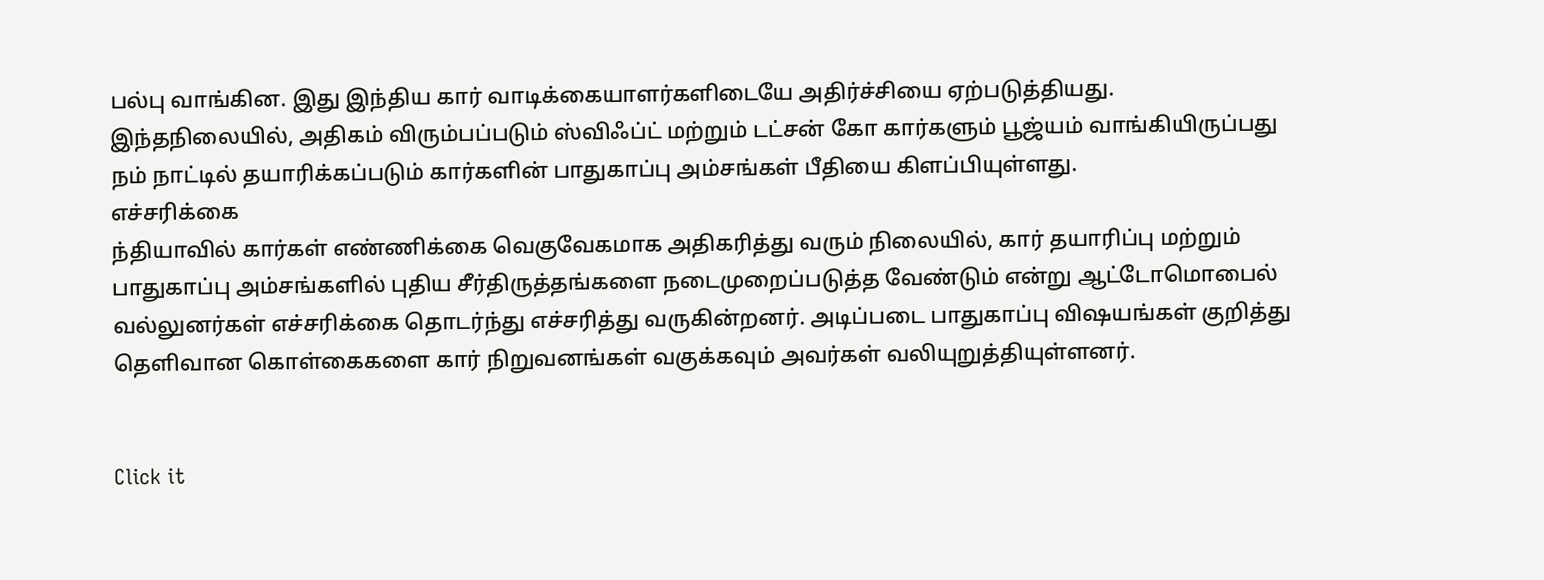பல்பு வாங்கின. இது இந்திய கார் வாடிக்கையாளர்களிடையே அதிர்ச்சியை ஏற்படுத்தியது. இந்தநிலையில், அதிகம் விரும்பப்படும் ஸ்விஃப்ட் மற்றும் டட்சன் கோ கார்களும் பூஜ்யம் வாங்கியிருப்பது நம் நாட்டில் தயாரிக்கப்படும் கார்களின் பாதுகாப்பு அம்சங்கள் பீதியை கிளப்பியுள்ளது.
எச்சரிக்கை
ந்தியாவில் கார்கள் எண்ணிக்கை வெகுவேகமாக அதிகரித்து வரும் நிலையில், கார் தயாரிப்பு மற்றும் பாதுகாப்பு அம்சங்களில் புதிய சீர்திருத்தங்களை நடைமுறைப்படுத்த வேண்டும் என்று ஆட்டோமொபைல் வல்லுனர்கள் எச்சரிக்கை தொடர்ந்து எச்சரித்து வருகின்றனர். அடிப்படை பாதுகாப்பு விஷயங்கள் குறித்து தெளிவான கொள்கைகளை கார் நிறுவனங்கள் வகுக்கவும் அவர்கள் வலியுறுத்தியுள்ளனர்.


Click it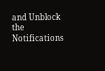and Unblock the Notifications